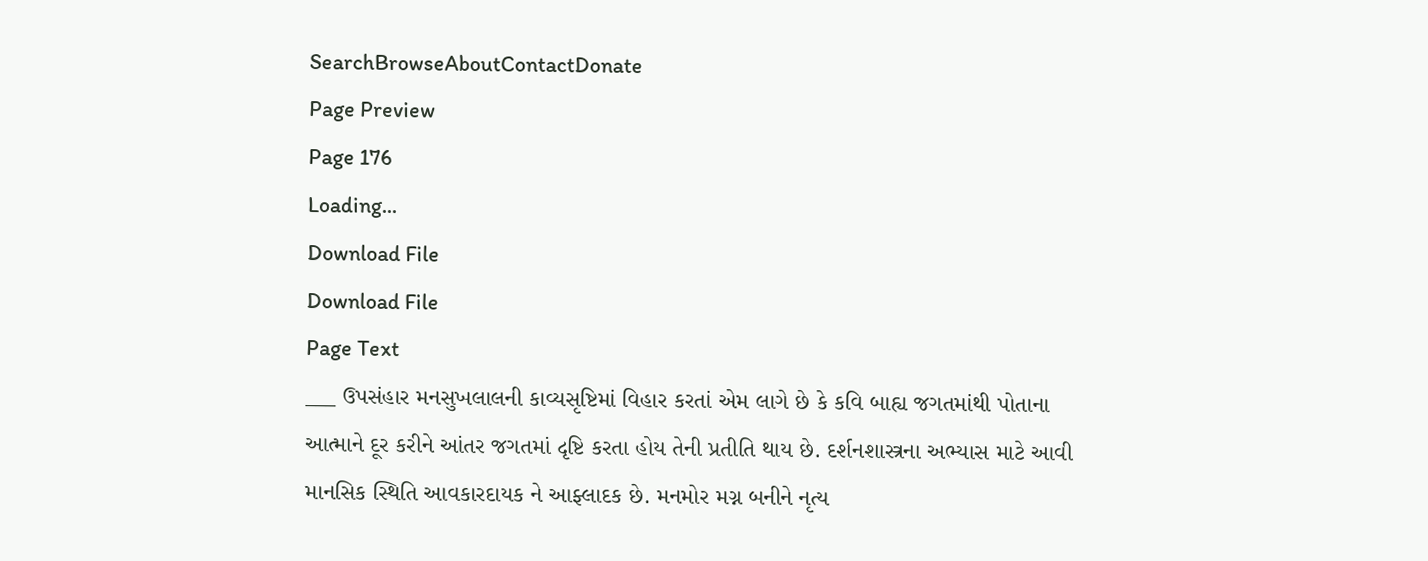SearchBrowseAboutContactDonate
Page Preview
Page 176
Loading...
Download File
Download File
Page Text
___ ઉપસંહાર મનસુખલાલની કાવ્યસૃષ્ટિમાં વિહાર કરતાં એમ લાગે છે કે કવિ બાહ્ય જગતમાંથી પોતાના આત્માને દૂર કરીને આંતર જગતમાં દૃષ્ટિ કરતા હોય તેની પ્રતીતિ થાય છે. દર્શનશાસ્ત્રના અભ્યાસ માટે આવી માનસિક સ્થિતિ આવકારદાયક ને આફ્લાદક છે. મનમોર મગ્ન બનીને નૃત્ય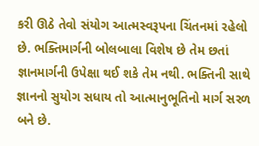કરી ઊઠે તેવો સંયોગ આત્મસ્વરૂપના ચિંતનમાં રહેલો છે. ભક્તિમાર્ગની બોલબાલા વિશેષ છે તેમ છતાં જ્ઞાનમાર્ગની ઉપેક્ષા થઈ શકે તેમ નથી. ભક્તિની સાથે જ્ઞાનનો સુયોગ સધાય તો આત્માનુભૂતિનો માર્ગ સરળ બને છે.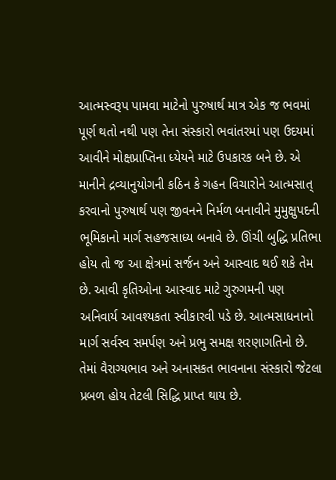આત્મસ્વરૂપ પામવા માટેનો પુરુષાર્થ માત્ર એક જ ભવમાં પૂર્ણ થતો નથી પણ તેના સંસ્કારો ભવાંતરમાં પણ ઉદયમાં આવીને મોક્ષપ્રાપ્તિના ધ્યેયને માટે ઉપકારક બને છે. એ માનીને દ્રવ્યાનુયોગની કઠિન કે ગહન વિચારોને આત્મસાત્ કરવાનો પુરુષાર્થ પણ જીવનને નિર્મળ બનાવીને મુમુક્ષુપદની ભૂમિકાનો માર્ગ સહજસાધ્ય બનાવે છે. ઊંચી બુદ્ધિ પ્રતિભા હોય તો જ આ ક્ષેત્રમાં સર્જન અને આસ્વાદ થઈ શકે તેમ છે. આવી કૃતિઓના આસ્વાદ માટે ગુરુગમની પણ અનિવાર્ય આવશ્યકતા સ્વીકારવી પડે છે. આત્મસાધનાનો માર્ગ સર્વસ્વ સમર્પણ અને પ્રભુ સમક્ષ શરણાગતિનો છે. તેમાં વૈરાગ્યભાવ અને અનાસકત ભાવનાના સંસ્કારો જેટલા પ્રબળ હોય તેટલી સિદ્ધિ પ્રાપ્ત થાય છે.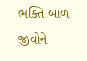ભક્તિ બાળ જીવોને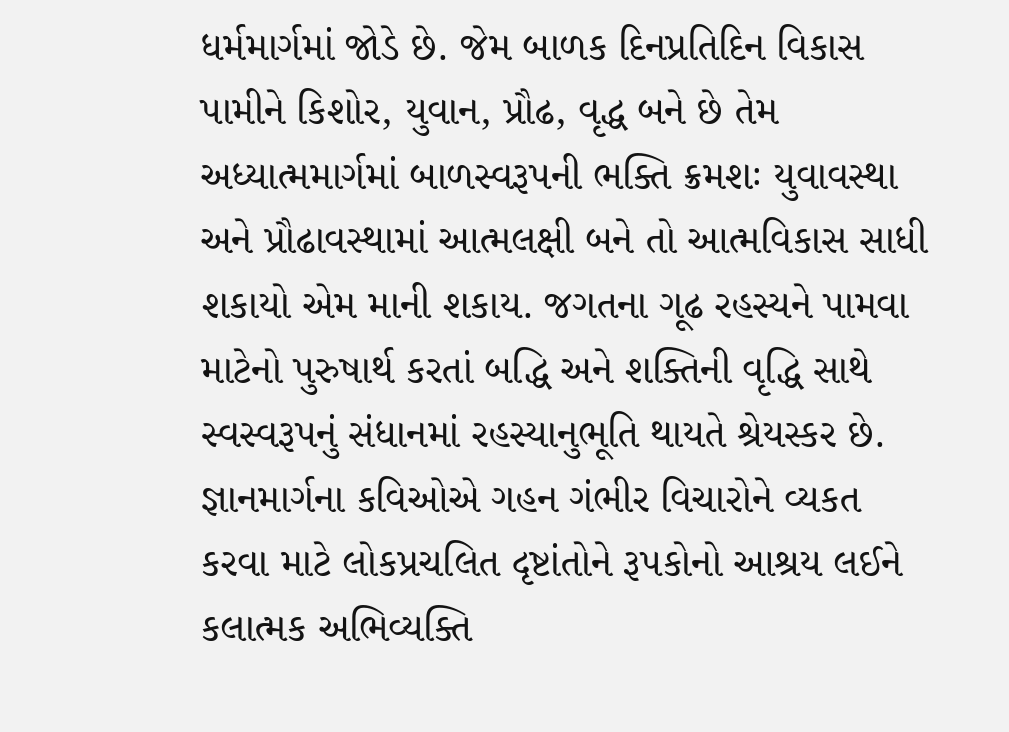ધર્મમાર્ગમાં જોડે છે. જેમ બાળક દિનપ્રતિદિન વિકાસ પામીને કિશોર, યુવાન, પ્રૌઢ, વૃદ્ધ બને છે તેમ અધ્યાત્મમાર્ગમાં બાળસ્વરૂપની ભક્તિ ક્રમશઃ યુવાવસ્થા અને પ્રૌઢાવસ્થામાં આત્મલક્ષી બને તો આત્મવિકાસ સાધી શકાયો એમ માની શકાય. જગતના ગૂઢ રહસ્યને પામવા માટેનો પુરુષાર્થ કરતાં બદ્ધિ અને શક્તિની વૃદ્ધિ સાથે સ્વસ્વરૂપનું સંધાનમાં રહસ્યાનુભૂતિ થાયતે શ્રેયસ્કર છે. જ્ઞાનમાર્ગના કવિઓએ ગહન ગંભીર વિચારોને વ્યકત કરવા માટે લોકપ્રચલિત દૃષ્ટાંતોને રૂપકોનો આશ્રય લઈને કલાત્મક અભિવ્યક્તિ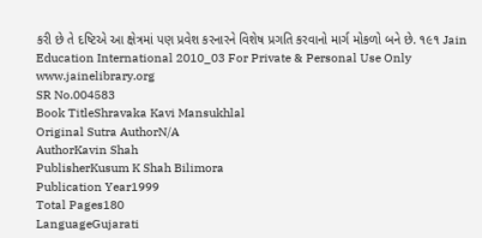કરી છે તે દષ્ટિએ આ ક્ષેત્રમાં પણ પ્રવેશ કરનારને વિશેષ પ્રગતિ કરવાનો માર્ગ મોકળો બને છે. ૧૯૧ Jain Education International 2010_03 For Private & Personal Use Only www.jainelibrary.org
SR No.004583
Book TitleShravaka Kavi Mansukhlal
Original Sutra AuthorN/A
AuthorKavin Shah
PublisherKusum K Shah Bilimora
Publication Year1999
Total Pages180
LanguageGujarati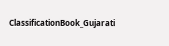ClassificationBook_Gujarati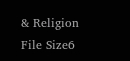& Religion
File Size6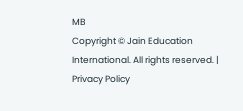MB
Copyright © Jain Education International. All rights reserved. | Privacy Policy